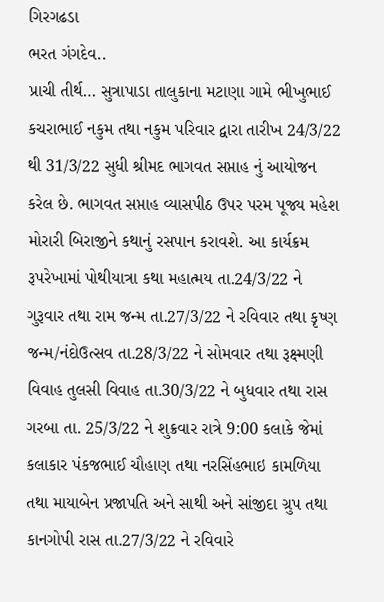ગિરગઢડા
ભરત ગંગદેવ..
પ્રાચી તીર્થ… સુત્રાપાડા તાલુકાના મટાણા ગામે ભીખુભાઈ કચરાભાઈ નકુમ તથા નકુમ પરિવાર દ્વારા તારીખ 24/3/22 થી 31/3/22 સુધી શ્રીમદ ભાગવત સપ્તાહ નું આયોજન કરેલ છે. ભાગવત સપ્તાહ વ્યાસપીઠ ઉપર પરમ પૂજ્ય મહેશ મોરારી બિરાજીને કથાનું રસપાન કરાવશે. આ કાર્યક્રમ રૂપરેખામાં પોથીયાત્રા કથા મહાત્મય તા.24/3/22 ને ગુરૂવાર તથા રામ જન્મ તા.27/3/22 ને રવિવાર તથા કૃષ્ણ જન્મ/નંદોઉત્સવ તા.28/3/22 ને સોમવાર તથા રૂક્ષ્મણી વિવાહ તુલસી વિવાહ તા.30/3/22 ને બુધવાર તથા રાસ ગરબા તા. 25/3/22 ને શુક્રવાર રાત્રે 9:00 કલાકે જેમાં કલાકાર પંકજભાઈ ચૌહાણ તથા નરસિંહભાઇ કામળિયા તથા માયાબેન પ્રજાપતિ અને સાથી અને સાંજીદા ગ્રુપ તથા કાનગોપી રાસ તા.27/3/22 ને રવિવારે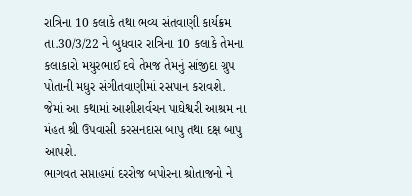રાત્રિના 10 કલાકે તથા ભવ્ય સંતવાણી કાર્યક્રમ તા.30/3/22 ને બુધવાર રાત્રિના 10 કલાકે તેમના કલાકારો મયુરભાઈ દવે તેમજ તેમનું સાંજીદા ગ્રુપ પોતાની મધુર સંગીતવાણીમાં રસપાન કરાવશે.
જેમાં આ કથામાં આશીશર્વચન પાઘેશ્વરી આશ્રમ ના મંહત શ્રી ઉપવાસી કરસનદાસ બાપુ તથા દક્ષ બાપુ આપશે.
ભાગવત સપ્તાહમાં દરરોજ બપોરના શ્રોતાજનો ને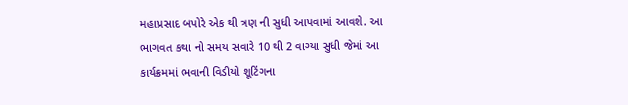મહાપ્રસાદ બપોરે એક થી ત્રણ ની સુધી આપવામાં આવશે. આ ભાગવત કથા નો સમય સવારે 10 થી 2 વાગ્યા સુધી જેમાં આ કાર્યક્રમમાં ભવાની વિડીયો શૂટિંગના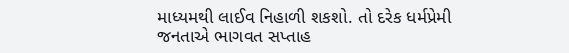માધ્યમથી લાઈવ નિહાળી શકશો. તો દરેક ધર્મપ્રેમી જનતાએ ભાગવત સપ્તાહ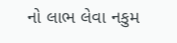નો લાભ લેવા નકુમ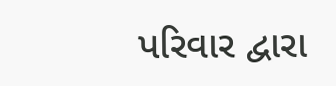પરિવાર દ્વારા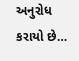અનુરોધ કરાયો છે…